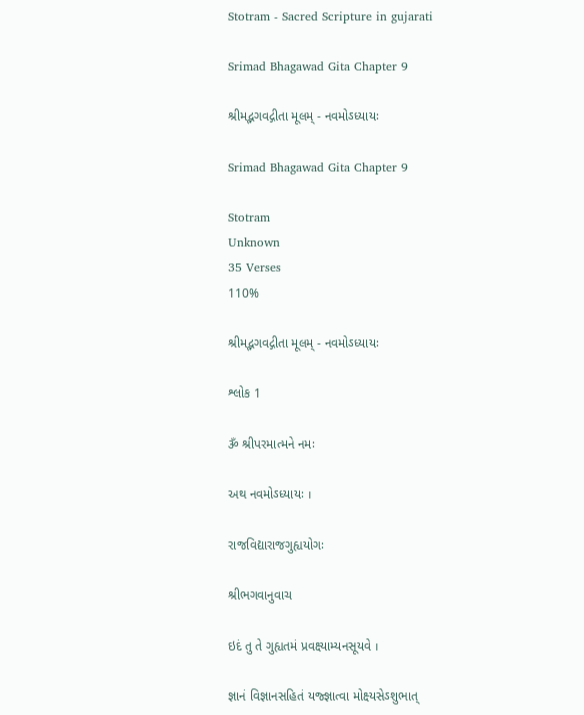Stotram - Sacred Scripture in gujarati

Srimad Bhagawad Gita Chapter 9

શ્રીમદ્ભગવદ્ગીતા મૂલમ્ - નવમોઽધ્યાયઃ

Srimad Bhagawad Gita Chapter 9

Stotram
Unknown
35 Verses
110%

શ્રીમદ્ભગવદ્ગીતા મૂલમ્ - નવમોઽધ્યાયઃ

શ્લોક 1

ૐ શ્રીપરમાત્મને નમઃ

અથ નવમોઽધ્યાયઃ ।

રાજવિદ્યારાજગુહ્યયોગઃ

શ્રીભગવાનુવાચ

ઇદં તુ તે ગુહ્યતમં પ્રવક્ષ્યામ્યનસૂયવે ।

જ્ઞાનં વિજ્ઞાનસહિતં યજ્જ્ઞાત્વા મોક્ષ્યસેઽશુભાત્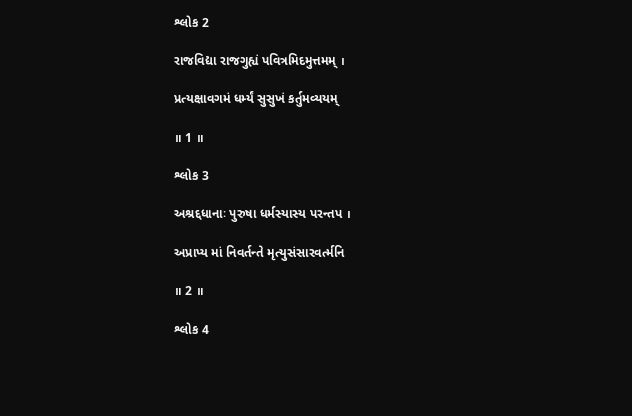શ્લોક 2

રાજવિદ્યા રાજગુહ્યં પવિત્રમિદમુત્તમમ્ ।

પ્રત્યક્ષાવગમં ધર્મ્યં સુસુખં કર્તુમવ્યયમ્

॥ 1 ॥

શ્લોક 3

અશ્રદ્દધાનાઃ પુરુષા ધર્મસ્યાસ્ય પરન્તપ ।

અપ્રાપ્ય માં નિવર્તન્તે મૃત્યુસંસારવર્ત્મનિ

॥ 2 ॥

શ્લોક 4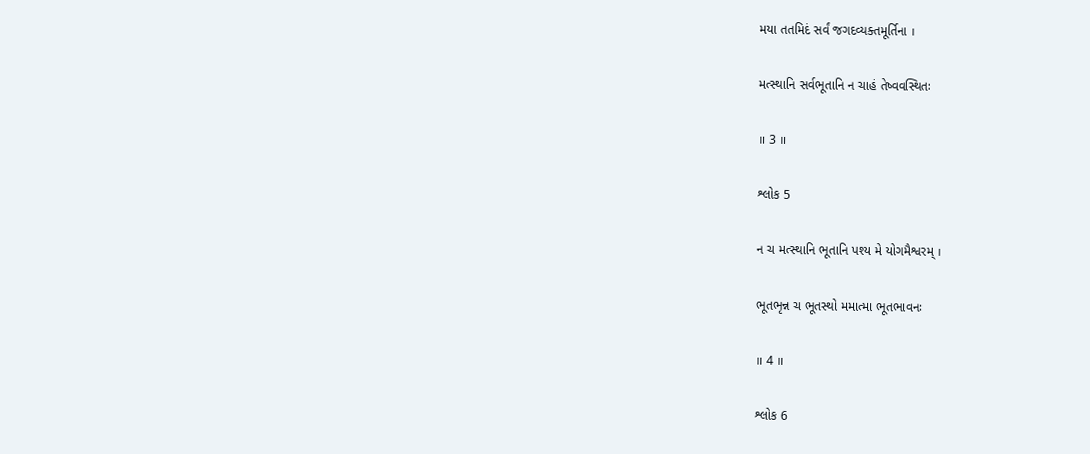મયા તતમિદં સર્વં જગદવ્યક્તમૂર્તિના ।

મત્સ્થાનિ સર્વભૂતાનિ ન ચાહં તેષ્વવસ્થિતઃ

॥ 3 ॥

શ્લોક 5

ન ચ મત્સ્થાનિ ભૂતાનિ પશ્ય મે યોગમૈશ્વરમ્ ।

ભૂતભૃન્ન ચ ભૂતસ્થો મમાત્મા ભૂતભાવનઃ

॥ 4 ॥

શ્લોક 6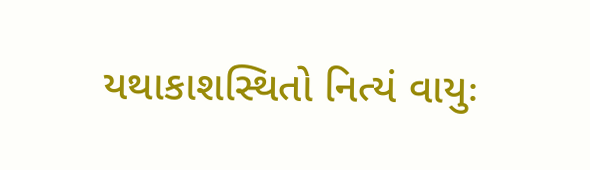યથાકાશસ્થિતો નિત્યં વાયુઃ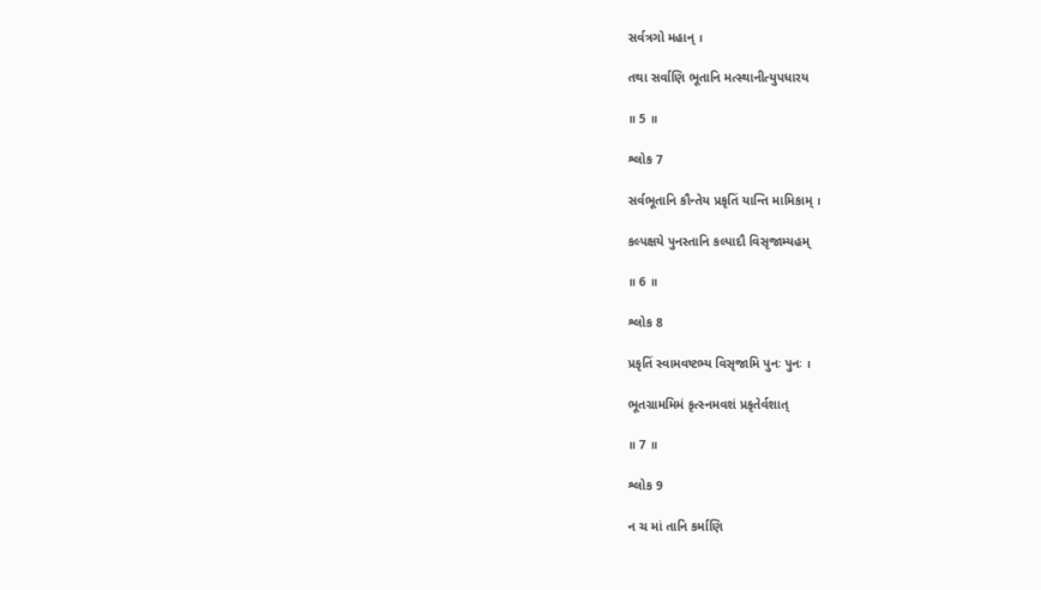સર્વત્રગો મહાન્ ।

તથા સર્વાણિ ભૂતાનિ મત્સ્થાનીત્યુપધારય

॥ 5 ॥

શ્લોક 7

સર્વભૂતાનિ કૌન્તેય પ્રકૃતિં યાન્તિ મામિકામ્ ।

કલ્પક્ષયે પુનસ્તાનિ કલ્પાદૌ વિસૃજામ્યહમ્

॥ 6 ॥

શ્લોક 8

પ્રકૃતિં સ્વામવષ્ટભ્ય વિસૃજામિ પુનઃ પુનઃ ।

ભૂતગ્રામમિમં કૃત્સ્નમવશં પ્રકૃતેર્વશાત્

॥ 7 ॥

શ્લોક 9

ન ચ માં તાનિ કર્માણિ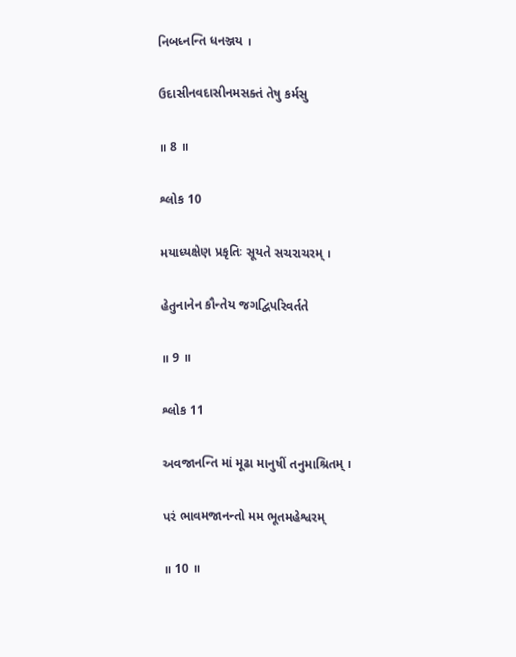નિબધ્નન્તિ ધનઞ્જય ।

ઉદાસીનવદાસીનમસક્તં તેષુ કર્મસુ

॥ 8 ॥

શ્લોક 10

મયાધ્યક્ષેણ પ્રકૃતિઃ સૂયતે સચરાચરમ્ ।

હેતુનાનેન કૌન્તેય જગદ્વિપરિવર્તતે

॥ 9 ॥

શ્લોક 11

અવજાનન્તિ માં મૂઢા માનુષીં તનુમાશ્રિતમ્ ।

પરં ભાવમજાનન્તો મમ ભૂતમહેશ્વરમ્

॥ 10 ॥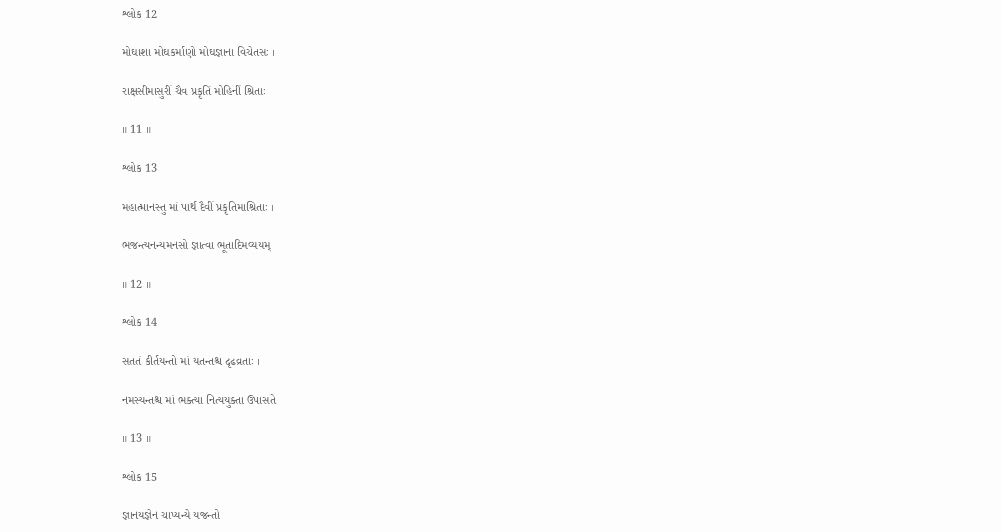શ્લોક 12

મોઘાશા મોઘકર્માણો મોઘજ્ઞાના વિચેતસઃ ।

રાક્ષસીમાસુરીં ચૈવ પ્રકૃતિં મોહિનીં શ્રિતાઃ

॥ 11 ॥

શ્લોક 13

મહાત્માનસ્તુ માં પાર્થ દૈવીં પ્રકૃતિમાશ્રિતાઃ ।

ભજન્ત્યનન્યમનસો જ્ઞાત્વા ભૂતાદિમવ્યયમ્

॥ 12 ॥

શ્લોક 14

સતતં કીર્તયન્તો માં યતન્તશ્ચ દૃઢવ્રતાઃ ।

નમસ્યન્તશ્ચ માં ભક્ત્યા નિત્યયુક્તા ઉપાસતે

॥ 13 ॥

શ્લોક 15

જ્ઞાનયજ્ઞેન ચાપ્યન્યે યજન્તો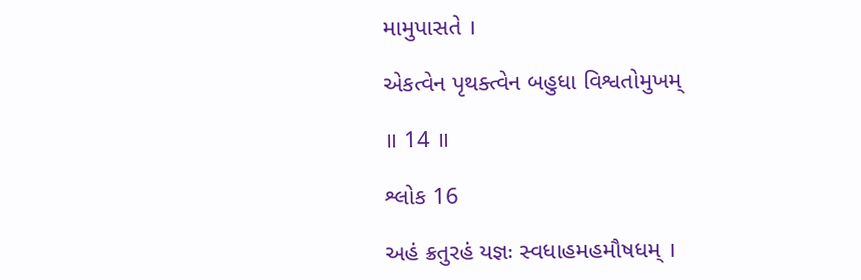મામુપાસતે ।

એકત્વેન પૃથક્ત્વેન બહુધા વિશ્વતોમુખમ્

॥ 14 ॥

શ્લોક 16

અહં ક્રતુરહં યજ્ઞઃ સ્વધાહમહમૌષધમ્ ।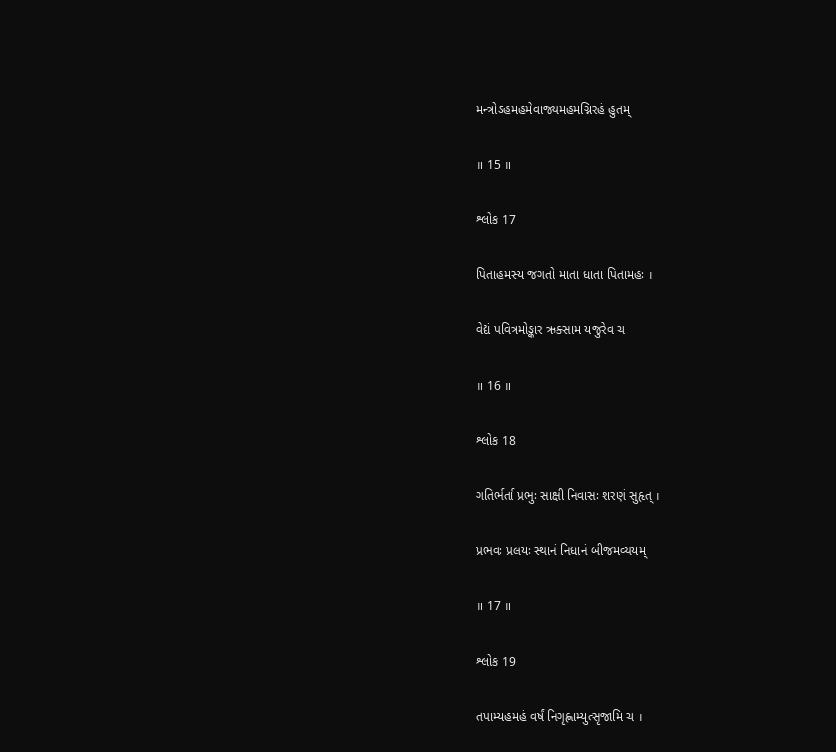મન્ત્રોઽહમહમેવાજ્યમહમગ્નિરહં હુતમ્

॥ 15 ॥

શ્લોક 17

પિતાહમસ્ય જગતો માતા ધાતા પિતામહઃ ।

વેદ્યં પવિત્રમોઙ્કાર ઋક્સામ યજુરેવ ચ

॥ 16 ॥

શ્લોક 18

ગતિર્ભર્તા પ્રભુઃ સાક્ષી નિવાસઃ શરણં સુહૃત્ ।

પ્રભવઃ પ્રલયઃ સ્થાનં નિધાનં બીજમવ્યયમ્

॥ 17 ॥

શ્લોક 19

તપામ્યહમહં વર્ષં નિગૃહ્ણામ્યુત્સૃજામિ ચ ।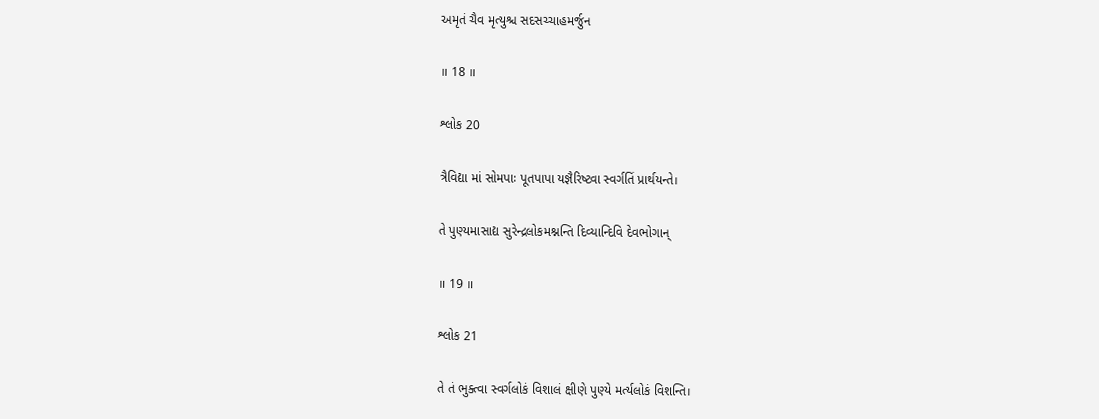અમૃતં ચૈવ મૃત્યુશ્ચ સદસચ્ચાહમર્જુન

॥ 18 ॥

શ્લોક 20

ત્રૈવિદ્યા માં સોમપાઃ પૂતપાપા યજ્ઞૈરિષ્ટ્વા સ્વર્ગતિં પ્રાર્થયન્તે।

તે પુણ્યમાસાદ્ય સુરેન્દ્રલોકમશ્નન્તિ દિવ્યાન્દિવિ દેવભોગાન્

॥ 19 ॥

શ્લોક 21

તે તં ભુક્ત્વા સ્વર્ગલોકં વિશાલં ક્ષીણે પુણ્યે મર્ત્યલોકં વિશન્તિ।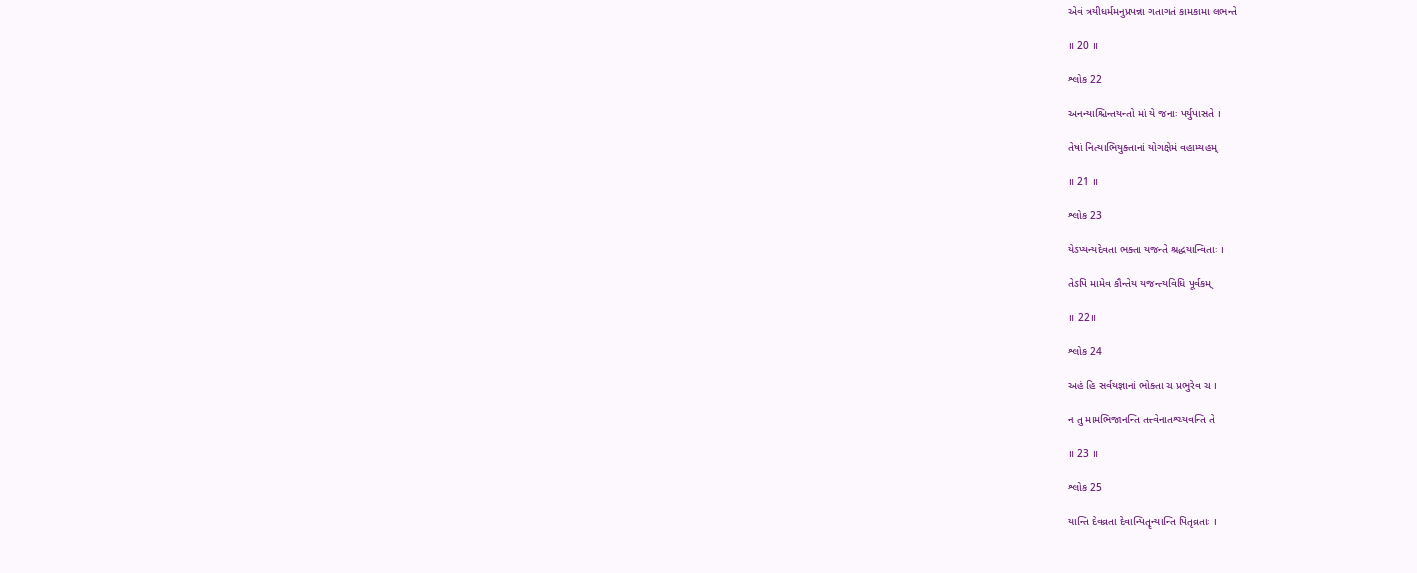એવં ત્રયીધર્મમનુપ્રપન્ના ગતાગતં કામકામા લભન્તે

॥ 20 ॥

શ્લોક 22

અનન્યાશ્ચિન્તયન્તો માં યે જનાઃ પર્યુપાસતે ।

તેષાં નિત્યાભિયુક્તાનાં યોગક્ષેમં વહામ્યહમ્

॥ 21 ॥

શ્લોક 23

યેઽપ્યન્યદેવતા ભક્તા યજન્તે શ્રદ્ધયાન્વિતાઃ ।

તેઽપિ મામેવ કૌન્તેય યજન્ત્યવિધિ પૂર્વકમ્

॥ 22॥

શ્લોક 24

અહં હિ સર્વયજ્ઞાનાં ભોક્તા ચ પ્રભુરેવ ચ ।

ન તુ મામભિજાનન્તિ તત્ત્વેનાતશ્ચ્યવન્તિ તે

॥ 23 ॥

શ્લોક 25

યાન્તિ દેવવ્રતા દેવાન્પિતૄન્યાન્તિ પિતૃવ્રતાઃ ।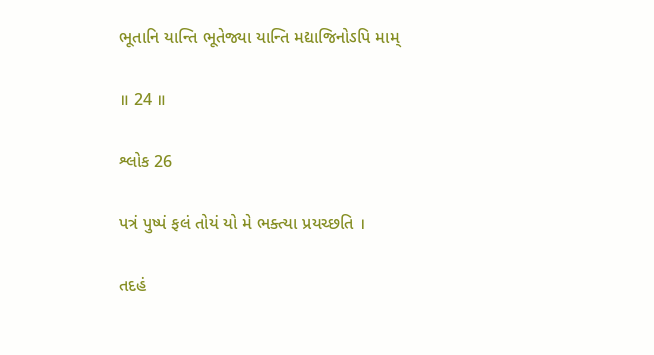ભૂતાનિ યાન્તિ ભૂતેજ્યા યાન્તિ મદ્યાજિનોઽપિ મામ્

॥ 24 ॥

શ્લોક 26

પત્રં પુષ્પં ફલં તોયં યો મે ભક્ત્યા પ્રયચ્છતિ ।

તદહં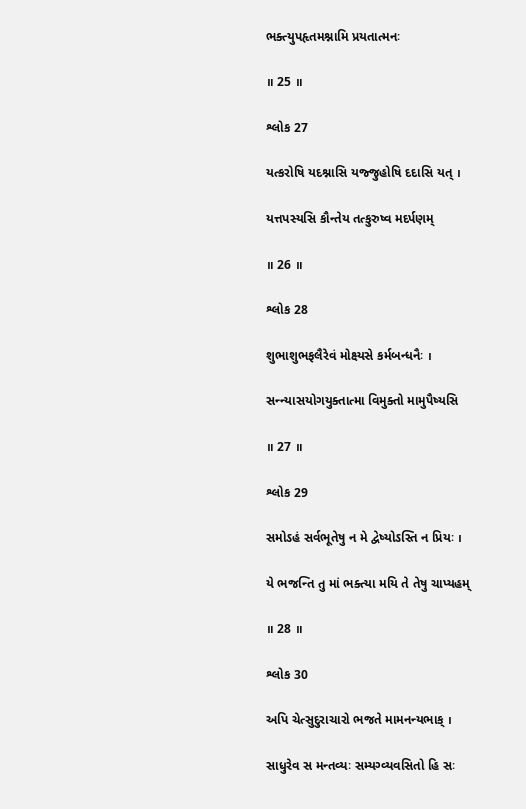ભક્ત્યુપહૃતમશ્નામિ પ્રયતાત્મનઃ

॥ 25 ॥

શ્લોક 27

યત્કરોષિ યદશ્નાસિ યજ્જુહોષિ દદાસિ યત્ ।

યત્તપસ્યસિ કૌન્તેય તત્કુરુષ્વ મદર્પણમ્

॥ 26 ॥

શ્લોક 28

શુભાશુભફલૈરેવં મોક્ષ્યસે કર્મબન્ધનૈઃ ।

સન્ન્યાસયોગયુક્તાત્મા વિમુક્તો મામુપૈષ્યસિ

॥ 27 ॥

શ્લોક 29

સમોઽહં સર્વભૂતેષુ ન મે દ્વેષ્યોઽસ્તિ ન પ્રિયઃ ।

યે ભજન્તિ તુ માં ભક્ત્યા મયિ તે તેષુ ચાપ્યહમ્

॥ 28 ॥

શ્લોક 30

અપિ ચેત્સુદુરાચારો ભજતે મામનન્યભાક્ ।

સાધુરેવ સ મન્તવ્યઃ સમ્યગ્વ્યવસિતો હિ સઃ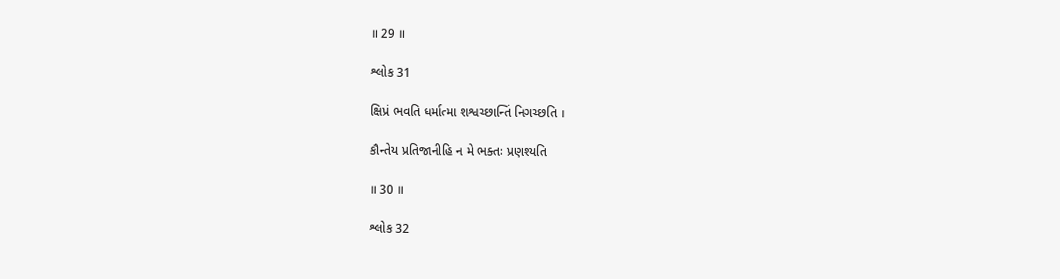॥ 29 ॥

શ્લોક 31

ક્ષિપ્રં ભવતિ ધર્માત્મા શશ્વચ્છાન્તિં નિગચ્છતિ ।

કૌન્તેય પ્રતિજાનીહિ ન મે ભક્તઃ પ્રણશ્યતિ

॥ 30 ॥

શ્લોક 32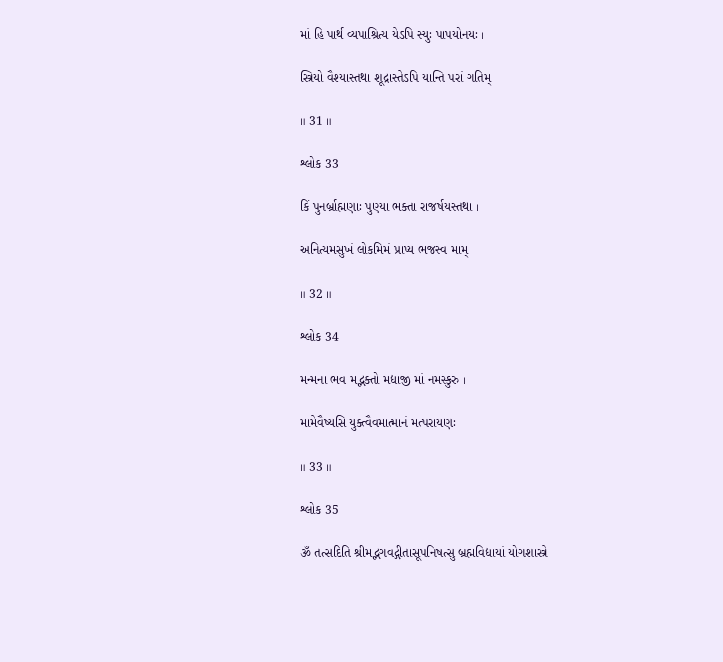માં હિ પાર્થ વ્યપાશ્રિત્ય યેઽપિ સ્યુઃ પાપયોનયઃ ।

સ્ત્રિયો વૈશ્યાસ્તથા શૂદ્રાસ્તેઽપિ યાન્તિ પરાં ગતિમ્

॥ 31 ॥

શ્લોક 33

કિં પુનર્બ્રાહ્મણાઃ પુણ્યા ભક્તા રાજર્ષયસ્તથા ।

અનિત્યમસુખં લોકમિમં પ્રાપ્ય ભજસ્વ મામ્

॥ 32 ॥

શ્લોક 34

મન્મના ભવ મદ્ભક્તો મદ્યાજી માં નમસ્કુરુ ।

મામેવૈષ્યસિ યુક્ત્વૈવમાત્માનં મત્પરાયણઃ

॥ 33 ॥

શ્લોક 35

ૐ તત્સદિતિ શ્રીમદ્ભગવદ્ગીતાસૂપનિષત્સુ બ્રહ્મવિદ્યાયાં યોગશાસ્ત્રે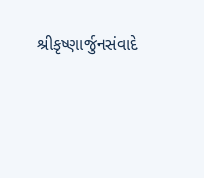શ્રીકૃષ્ણાર્જુનસંવાદે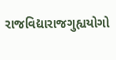રાજવિદ્યારાજગુહ્યયોગો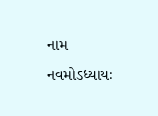નામ નવમોઽધ્યાયઃ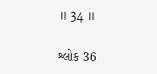॥ 34 ॥

શ્લોક 36